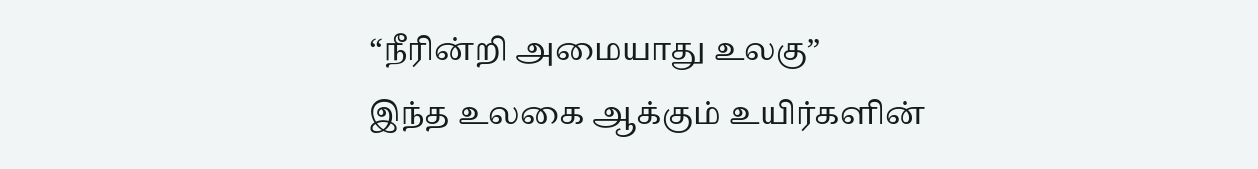“நீரின்றி அமையாது உலகு”
இந்த உலகை ஆக்கும் உயிர்களின்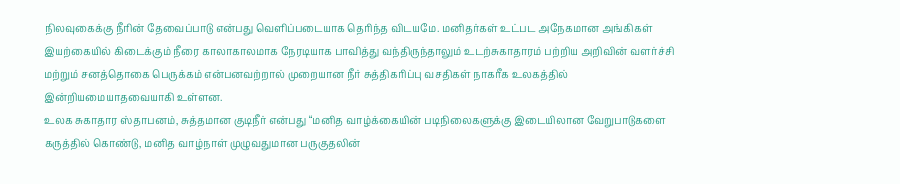நிலவுகைக்கு நீரின் தேவைப்பாடு என்பது வெளிப்படையாக தெரிந்த விடயமே. மனிதர்கள் உட்பட அநேகமான அங்கிகள் இயற்கையில் கிடைக்கும் நீரை காலாகாலமாக நேரடியாக பாவித்து வந்திருந்தாலும் உடற்சுகாதாரம் பற்றிய அறிவின் வளர்ச்சி மற்றும் சனத்தொகை பெருக்கம் என்பனவற்றால் முறையான நீர் சுத்திகரிப்பு வசதிகள் நாகரீக உலகத்தில் இன்றியமையாதவையாகி உள்ளன.
உலக சுகாதார ஸ்தாபனம், சுத்தமான குடிநீர் என்பது “மனித வாழ்க்கையின் படிநிலைகளுக்கு இடையிலான வேறுபாடுகளை கருத்தில் கொண்டு, மனித வாழ்நாள் முழுவதுமான பருகுதலின்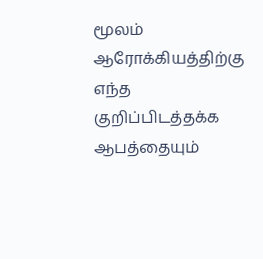மூலம் ஆரோக்கியத்திற்கு எந்த குறிப்பிடத்தக்க ஆபத்தையும்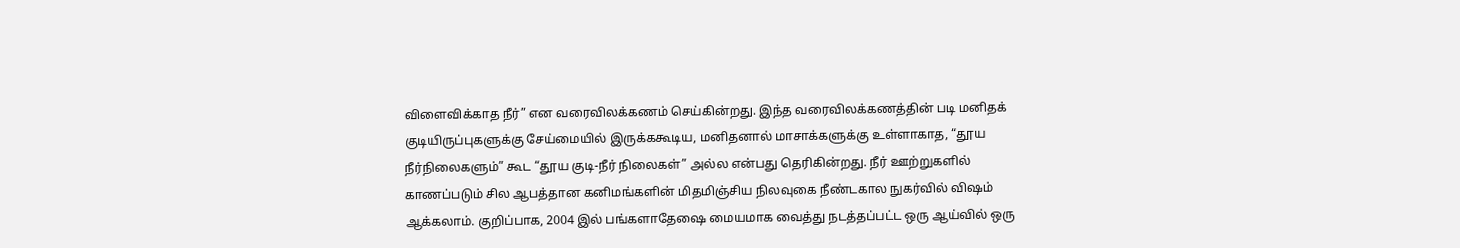விளைவிக்காத நீர்” என வரைவிலக்கணம் செய்கின்றது. இந்த வரைவிலக்கணத்தின் படி மனிதக் குடியிருப்புகளுக்கு சேய்மையில் இருக்ககூடிய, மனிதனால் மாசாக்களுக்கு உள்ளாகாத, “தூய நீர்நிலைகளும்” கூட “தூய குடி-நீர் நிலைகள்” அல்ல என்பது தெரிகின்றது. நீர் ஊற்றுகளில் காணப்படும் சில ஆபத்தான கனிமங்களின் மிதமிஞ்சிய நிலவுகை நீண்டகால நுகர்வில் விஷம் ஆக்கலாம். குறிப்பாக, 2004 இல் பங்களாதேஷை மையமாக வைத்து நடத்தப்பட்ட ஒரு ஆய்வில் ஒரு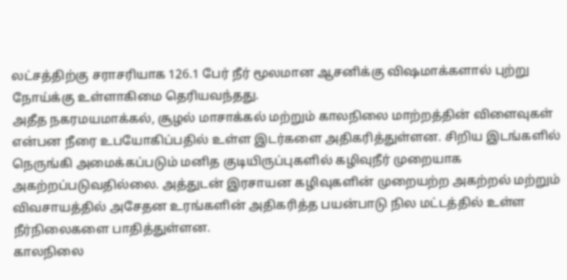லட்சத்திற்கு சராசரியாக 126.1 பேர் நீர் மூலமான ஆசனிக்கு விஷமாக்களால் புற்று நோய்க்கு உள்ளாகிமை தெரியவந்தது.
அதீத நகரமயமாக்கல், சூழல் மாசாக்கல் மற்றும் காலநிலை மாற்றத்தின் விளைவுகள் என்பன நீரை உபயோகிப்பதில் உள்ள இடர்களை அதிகரித்துள்ளன. சிறிய இடங்களில் நெருங்கி அமைக்கப்படும் மனித குடியிருப்புகளில் கழிவுநீர் முறையாக அகற்றப்படுவதில்லை. அத்துடன் இரசாயன கழிவுகளின் முறையற்ற அகற்றல் மற்றும் விவசாயத்தில் அசேதன உரங்களின் அதிகரித்த பயன்பாடு நில மட்டத்தில் உள்ள நீர்நிலைகளை பாதித்துள்ளன.
காலநிலை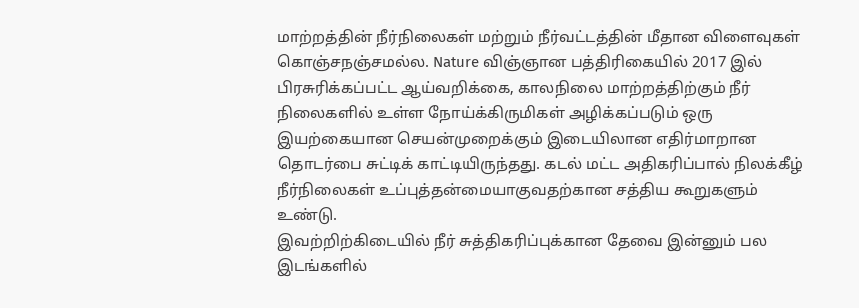மாற்றத்தின் நீர்நிலைகள் மற்றும் நீர்வட்டத்தின் மீதான விளைவுகள் கொஞ்சநஞ்சமல்ல. Nature விஞ்ஞான பத்திரிகையில் 2017 இல் பிரசுரிக்கப்பட்ட ஆய்வறிக்கை, காலநிலை மாற்றத்திற்கும் நீர் நிலைகளில் உள்ள நோய்க்கிருமிகள் அழிக்கப்படும் ஒரு இயற்கையான செயன்முறைக்கும் இடையிலான எதிர்மாறான தொடர்பை சுட்டிக் காட்டியிருந்தது. கடல் மட்ட அதிகரிப்பால் நிலக்கீழ் நீர்நிலைகள் உப்புத்தன்மையாகுவதற்கான சத்திய கூறுகளும் உண்டு.
இவற்றிற்கிடையில் நீர் சுத்திகரிப்புக்கான தேவை இன்னும் பல இடங்களில்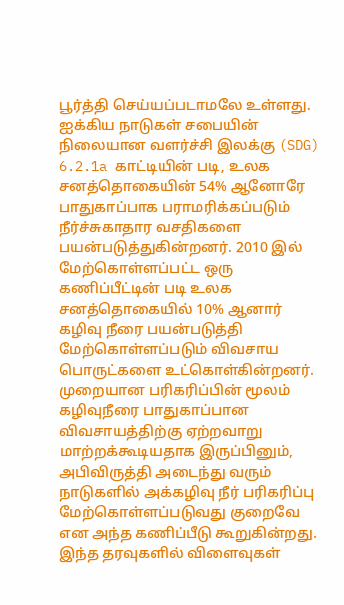பூர்த்தி செய்யப்படாமலே உள்ளது. ஐக்கிய நாடுகள் சபையின் நிலையான வளர்ச்சி இலக்கு (SDG) 6.2.1a காட்டியின் படி, உலக சனத்தொகையின் 54% ஆனோரே பாதுகாப்பாக பராமரிக்கப்படும் நீர்ச்சுகாதார வசதிகளை பயன்படுத்துகின்றனர். 2010 இல் மேற்கொள்ளப்பட்ட ஒரு கணிப்பீட்டின் படி உலக சனத்தொகையில் 10% ஆனார் கழிவு நீரை பயன்படுத்தி மேற்கொள்ளப்படும் விவசாய பொருட்களை உட்கொள்கின்றனர். முறையான பரிகரிப்பின் மூலம் கழிவுநீரை பாதுகாப்பான விவசாயத்திற்கு ஏற்றவாறு மாற்றக்கூடியதாக இருப்பினும், அபிவிருத்தி அடைந்து வரும் நாடுகளில் அக்கழிவு நீர் பரிகரிப்பு மேற்கொள்ளப்படுவது குறைவே என அந்த கணிப்பீடு கூறுகின்றது.
இந்த தரவுகளில் விளைவுகள்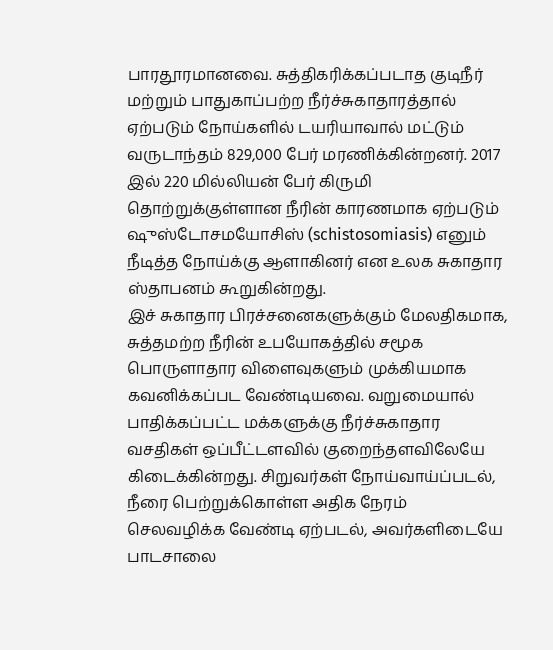பாரதூரமானவை. சுத்திகரிக்கப்படாத குடிநீர் மற்றும் பாதுகாப்பற்ற நீர்ச்சுகாதாரத்தால் ஏற்படும் நோய்களில் டயரியாவால் மட்டும் வருடாந்தம் 829,000 பேர் மரணிக்கின்றனர். 2017 இல் 220 மில்லியன் பேர் கிருமி தொற்றுக்குள்ளான நீரின் காரணமாக ஏற்படும் ஷுஸ்டோசமயோசிஸ் (schistosomiasis) எனும் நீடித்த நோய்க்கு ஆளாகினர் என உலக சுகாதார ஸ்தாபனம் கூறுகின்றது.
இச் சுகாதார பிரச்சனைகளுக்கும் மேலதிகமாக, சுத்தமற்ற நீரின் உபயோகத்தில் சமூக பொருளாதார விளைவுகளும் முக்கியமாக கவனிக்கப்பட வேண்டியவை. வறுமையால் பாதிக்கப்பட்ட மக்களுக்கு நீர்ச்சுகாதார வசதிகள் ஒப்பீட்டளவில் குறைந்தளவிலேயே கிடைக்கின்றது. சிறுவர்கள் நோய்வாய்ப்படல், நீரை பெற்றுக்கொள்ள அதிக நேரம் செலவழிக்க வேண்டி ஏற்படல், அவர்களிடையே பாடசாலை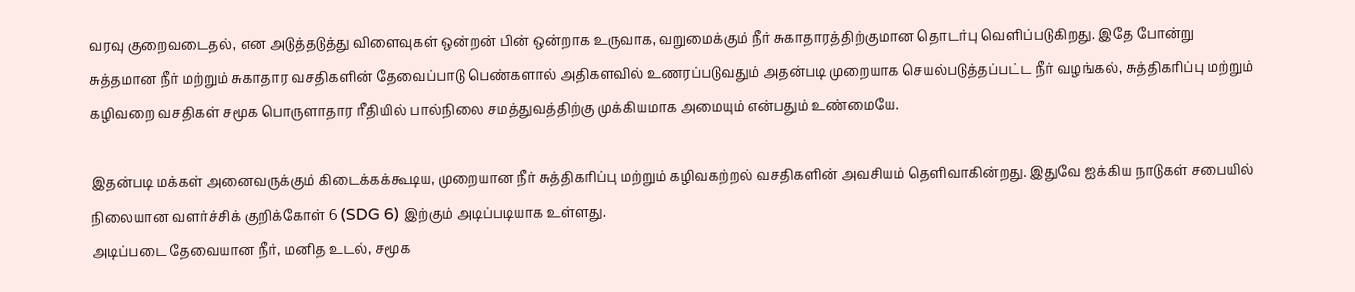வரவு குறைவடைதல், என அடுத்தடுத்து விளைவுகள் ஒன்றன் பின் ஒன்றாக உருவாக, வறுமைக்கும் நீர் சுகாதாரத்திற்குமான தொடர்பு வெளிப்படுகிறது. இதே போன்று சுத்தமான நீர் மற்றும் சுகாதார வசதிகளின் தேவைப்பாடு பெண்களால் அதிகளவில் உணரப்படுவதும் அதன்படி முறையாக செயல்படுத்தப்பட்ட நீர் வழங்கல், சுத்திகரிப்பு மற்றும் கழிவறை வசதிகள் சமூக பொருளாதார ரீதியில் பால்நிலை சமத்துவத்திற்கு முக்கியமாக அமையும் என்பதும் உண்மையே.

இதன்படி மக்கள் அனைவருக்கும் கிடைக்கக்கூடிய, முறையான நீர் சுத்திகரிப்பு மற்றும் கழிவகற்றல் வசதிகளின் அவசியம் தெளிவாகின்றது. இதுவே ஐக்கிய நாடுகள் சபையில் நிலையான வளர்ச்சிக் குறிக்கோள் 6 (SDG 6) இற்கும் அடிப்படியாக உள்ளது.
அடிப்படை தேவையான நீர், மனித உடல், சமூக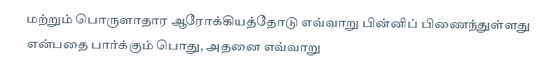மற்றும் பொருளாதார ஆரோக்கியத்தோடு எவ்வாறு பின்னிப் பிணைந்துள்ளது என்பதை பார்க்கும் பொது, அதனை எவ்வாறு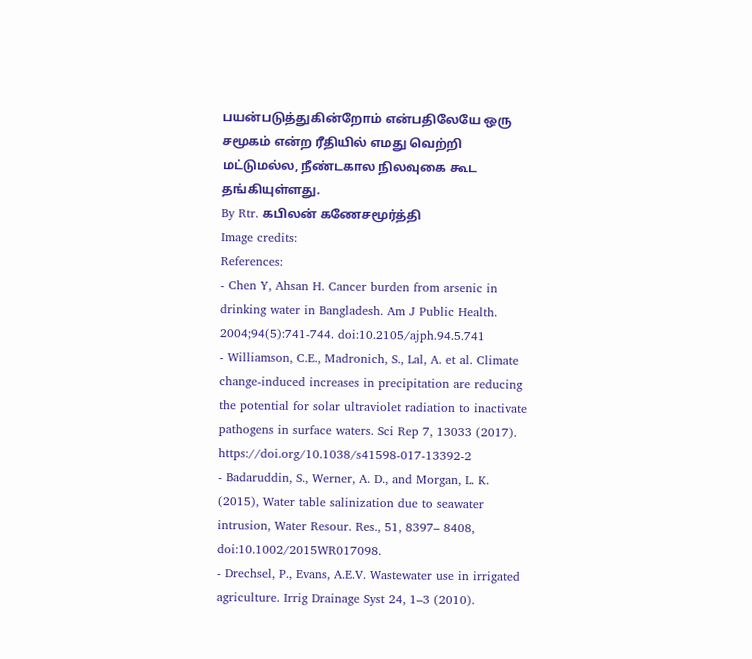பயன்படுத்துகின்றோம் என்பதிலேயே ஒரு சமூகம் என்ற ரீதியில் எமது வெற்றி மட்டுமல்ல, நீண்டகால நிலவுகை கூட தங்கியுள்ளது.
By Rtr. கபிலன் கணேசமூர்த்தி
Image credits:
References:
- Chen Y, Ahsan H. Cancer burden from arsenic in drinking water in Bangladesh. Am J Public Health. 2004;94(5):741-744. doi:10.2105/ajph.94.5.741
- Williamson, C.E., Madronich, S., Lal, A. et al. Climate change-induced increases in precipitation are reducing the potential for solar ultraviolet radiation to inactivate pathogens in surface waters. Sci Rep 7, 13033 (2017). https://doi.org/10.1038/s41598-017-13392-2
- Badaruddin, S., Werner, A. D., and Morgan, L. K. (2015), Water table salinization due to seawater intrusion, Water Resour. Res., 51, 8397– 8408, doi:10.1002/2015WR017098.
- Drechsel, P., Evans, A.E.V. Wastewater use in irrigated agriculture. Irrig Drainage Syst 24, 1–3 (2010).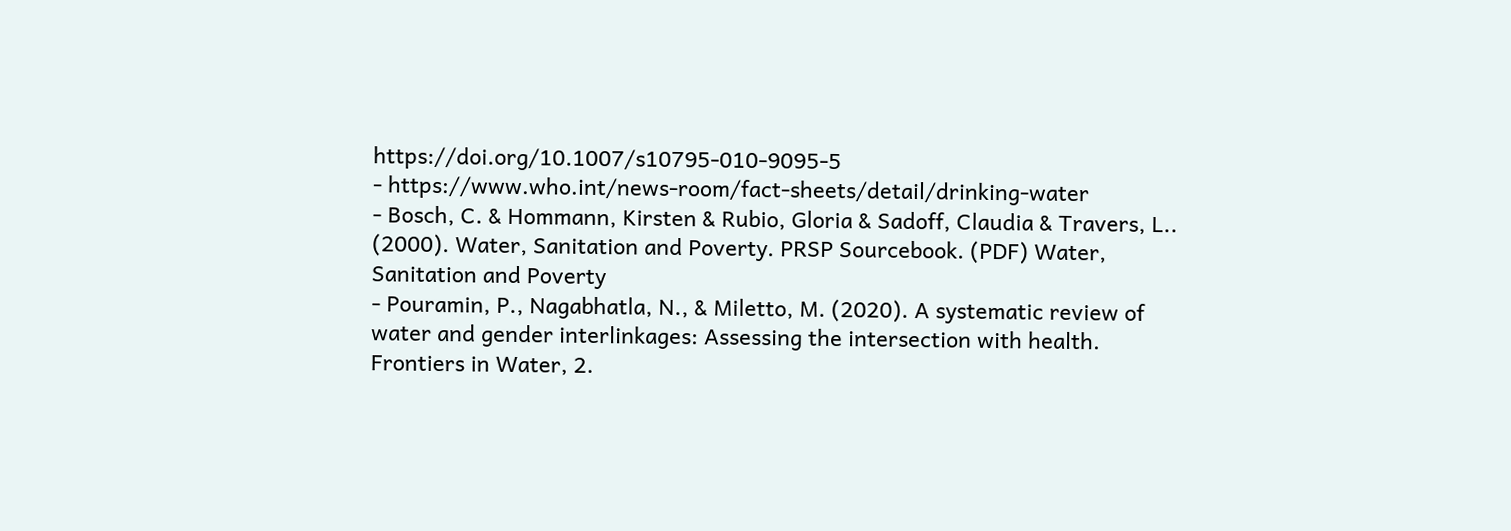https://doi.org/10.1007/s10795-010-9095-5
- https://www.who.int/news-room/fact-sheets/detail/drinking-water
- Bosch, C. & Hommann, Kirsten & Rubio, Gloria & Sadoff, Claudia & Travers, L.. (2000). Water, Sanitation and Poverty. PRSP Sourcebook. (PDF) Water, Sanitation and Poverty
- Pouramin, P., Nagabhatla, N., & Miletto, M. (2020). A systematic review of water and gender interlinkages: Assessing the intersection with health. Frontiers in Water, 2.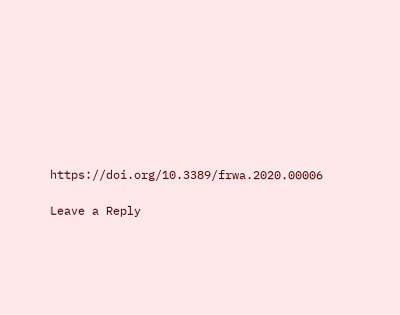https://doi.org/10.3389/frwa.2020.00006

Leave a Reply